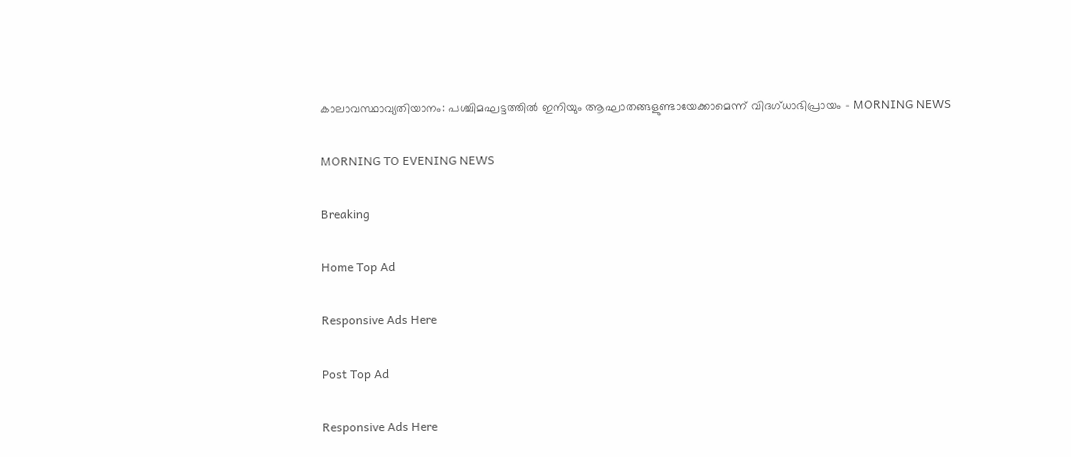കാലാവസ്ഥാവ്യതിയാനം: പശ്ചിമഘട്ടത്തിൽ ഇനിയും ആഘാതങ്ങളുണ്ടായേക്കാമെന്ന് വിദഗ്ധാഭിപ്രായം - MORNING NEWS

MORNING TO EVENING NEWS

Breaking

Home Top Ad

Responsive Ads Here

Post Top Ad

Responsive Ads Here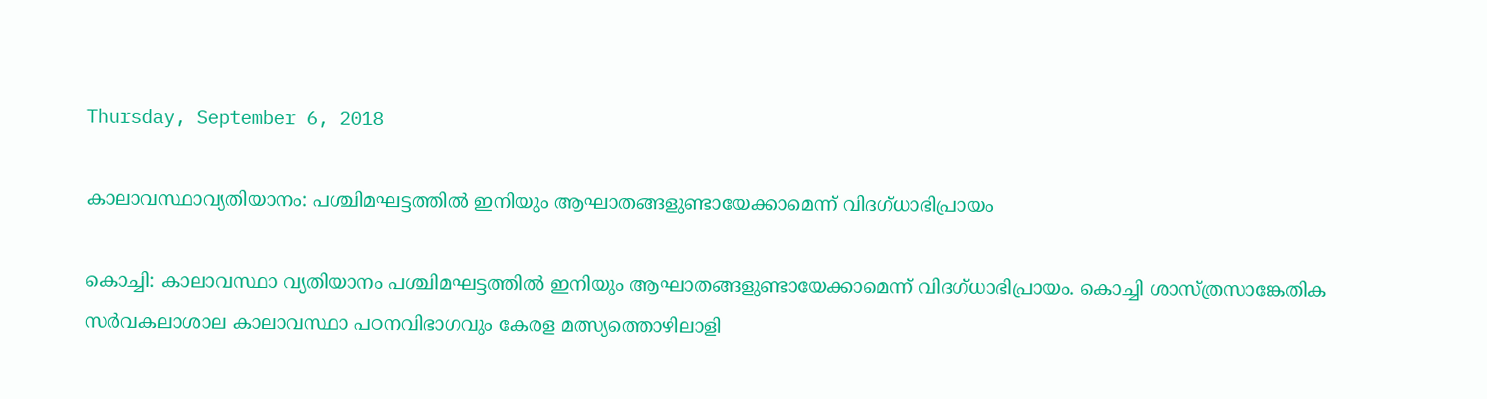Thursday, September 6, 2018

കാലാവസ്ഥാവ്യതിയാനം: പശ്ചിമഘട്ടത്തിൽ ഇനിയും ആഘാതങ്ങളുണ്ടായേക്കാമെന്ന് വിദഗ്ധാഭിപ്രായം

കൊച്ചി: കാലാവസ്ഥാ വ്യതിയാനം പശ്ചിമഘട്ടത്തിൽ ഇനിയും ആഘാതങ്ങളുണ്ടായേക്കാമെന്ന് വിദഗ്ധാഭിപ്രായം. കൊച്ചി ശാസ്ത്രസാങ്കേതിക സർവകലാശാല കാലാവസ്ഥാ പഠനവിഭാഗവും കേരള മത്സ്യത്തൊഴിലാളി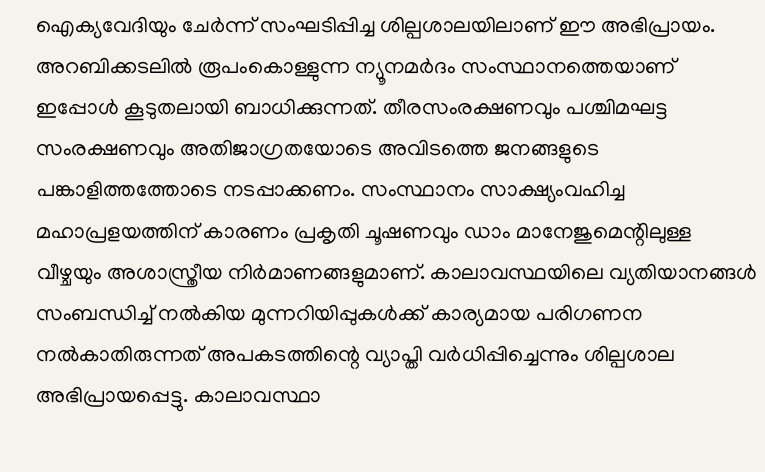ഐക്യവേദിയും ചേർന്ന് സംഘടിപ്പിച്ച ശില്പശാലയിലാണ് ഈ അഭിപ്രായം. അറബിക്കടലിൽ രൂപംകൊള്ളുന്ന ന്യൂനമർദം സംസ്ഥാനത്തെയാണ് ഇപ്പോൾ കൂടുതലായി ബാധിക്കുന്നത്. തീരസംരക്ഷണവും പശ്ചിമഘട്ട സംരക്ഷണവും അതിജാഗ്രതയോടെ അവിടത്തെ ജനങ്ങളുടെ പങ്കാളിത്തത്തോടെ നടപ്പാക്കണം. സംസ്ഥാനം സാക്ഷ്യംവഹിച്ച മഹാപ്രളയത്തിന് കാരണം പ്രകൃതി ചൂഷണവും ഡാം മാനേജുമെന്റിലുള്ള വീഴ്ചയും അശാസ്ത്രീയ നിർമാണങ്ങളുമാണ്. കാലാവസ്ഥയിലെ വ്യതിയാനങ്ങൾ സംബന്ധിച്ച് നൽകിയ മുന്നറിയിപ്പുകൾക്ക് കാര്യമായ പരിഗണന നൽകാതിരുന്നത് അപകടത്തിന്റെ വ്യാപ്തി വർധിപ്പിച്ചെന്നും ശില്പശാല അഭിപ്രായപ്പെട്ടു. കാലാവസ്ഥാ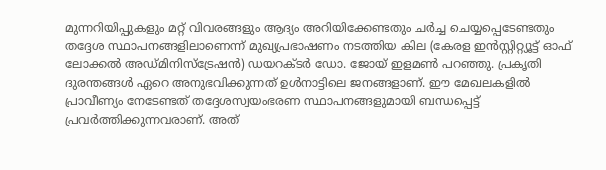മുന്നറിയിപ്പുകളും മറ്റ് വിവരങ്ങളും ആദ്യം അറിയിക്കേണ്ടതും ചർച്ച ചെയ്യപ്പെടേണ്ടതും തദ്ദേശ സ്ഥാപനങ്ങളിലാണെന്ന് മുഖ്യപ്രഭാഷണം നടത്തിയ കില (കേരള ഇൻസ്റ്റിറ്റ്യൂട്ട് ഓഫ് ലോക്കൽ അഡ്മിനിസ്ട്രേഷൻ) ഡയറക്ടർ ഡോ. ജോയ് ഇളമൺ പറഞ്ഞു. പ്രകൃതി ദുരന്തങ്ങൾ ഏറെ അനുഭവിക്കുന്നത് ഉൾനാട്ടിലെ ജനങ്ങളാണ്. ഈ മേഖലകളിൽ പ്രാവീണ്യം നേടേണ്ടത് തദ്ദേശസ്വയംഭരണ സ്ഥാപനങ്ങളുമായി ബന്ധപ്പെട്ട് പ്രവർത്തിക്കുന്നവരാണ്. അത്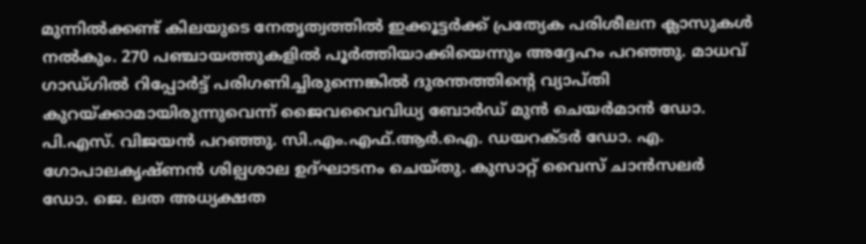മുന്നിൽക്കണ്ട് കിലയുടെ നേതൃത്വത്തിൽ ഇക്കൂട്ടർക്ക് പ്രത്യേക പരിശീലന ക്ലാസുകൾ നൽകും. 270 പഞ്ചായത്തുകളിൽ പൂർത്തിയാക്കിയെന്നും അദ്ദേഹം പറഞ്ഞു. മാധവ് ഗാഡ്ഗിൽ റിപ്പോർട്ട് പരിഗണിച്ചിരുന്നെങ്കിൽ ദുരന്തത്തിന്റെ വ്യാപ്തി കുറയ്ക്കാമായിരുന്നുവെന്ന് ജൈവവൈവിധ്യ ബോർഡ് മുൻ ചെയർമാൻ ഡോ. പി.എസ്. വിജയൻ പറഞ്ഞു. സി.എം.എഫ്.ആർ.ഐ. ഡയറക്ടർ ഡോ. എ. ഗോപാലകൃഷ്ണൻ ശില്പശാല ഉദ്ഘാടനം ചെയ്തു. കുസാറ്റ് വൈസ് ചാൻസലർ ഡോ. ജെ. ലത അധ്യക്ഷത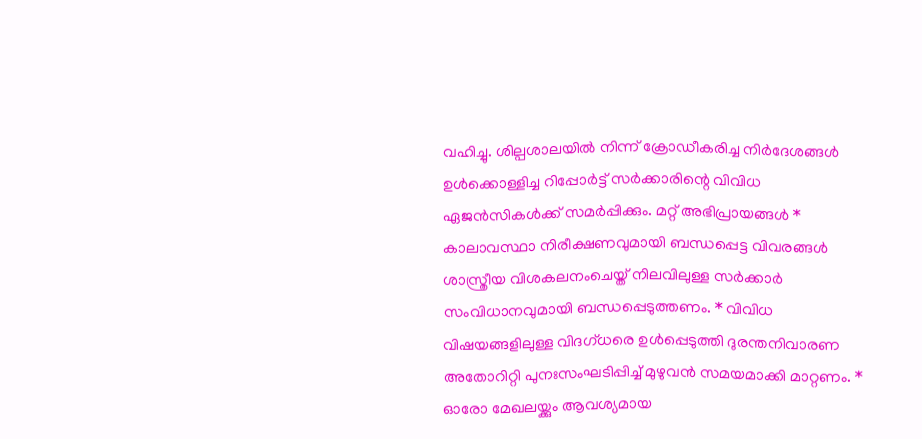വഹിച്ചു. ശില്പശാലയിൽ നിന്ന് ക്രോഡീകരിച്ച നിർദേശങ്ങൾ ഉൾക്കൊള്ളിച്ച റിപ്പോർട്ട് സർക്കാരിന്റെ വിവിധ ഏജൻസികൾക്ക് സമർപ്പിക്കും. മറ്റ് അഭിപ്രായങ്ങൾ * കാലാവസ്ഥാ നിരീക്ഷണവുമായി ബന്ധപ്പെട്ട വിവരങ്ങൾ ശാസ്ത്രീയ വിശകലനംചെയ്ത് നിലവിലുള്ള സർക്കാർ സംവിധാനവുമായി ബന്ധപ്പെടുത്തണം. * വിവിധ വിഷയങ്ങളിലുള്ള വിദഗ്ധരെ ഉൾപ്പെടുത്തി ദുരന്തനിവാരണ അതോറിറ്റി പുനഃസംഘടിപ്പിച്ച് മുഴുവൻ സമയമാക്കി മാറ്റണം. * ഓരോ മേഖലയ്ക്കും ആവശ്യമായ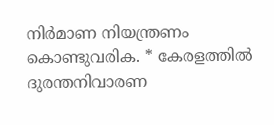നിർമാണ നിയന്ത്രണം കൊണ്ടുവരിക. * കേരളത്തിൽ ദുരന്തനിവാരണ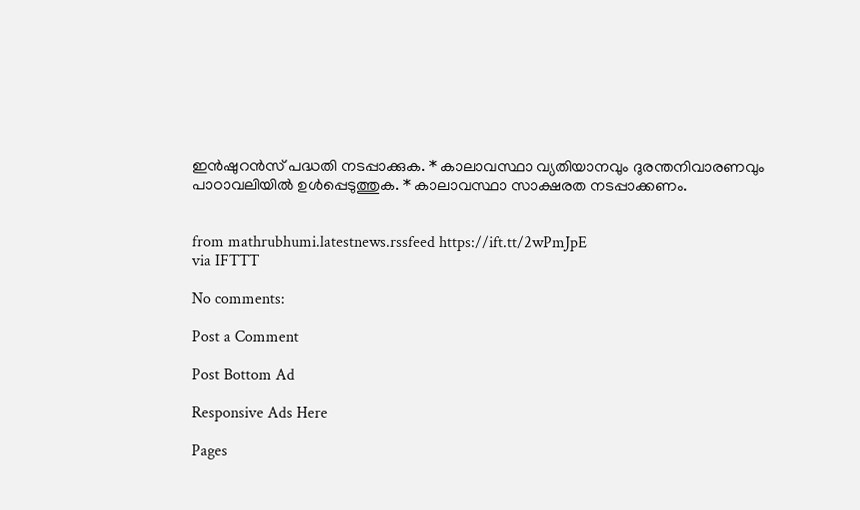ഇൻഷുറൻസ് പദ്ധതി നടപ്പാക്കുക. * കാലാവസ്ഥാ വ്യതിയാനവും ദുരന്തനിവാരണവും പാഠാവലിയിൽ ഉൾപ്പെടുത്തുക. * കാലാവസ്ഥാ സാക്ഷരത നടപ്പാക്കണം.


from mathrubhumi.latestnews.rssfeed https://ift.tt/2wPmJpE
via IFTTT

No comments:

Post a Comment

Post Bottom Ad

Responsive Ads Here

Pages